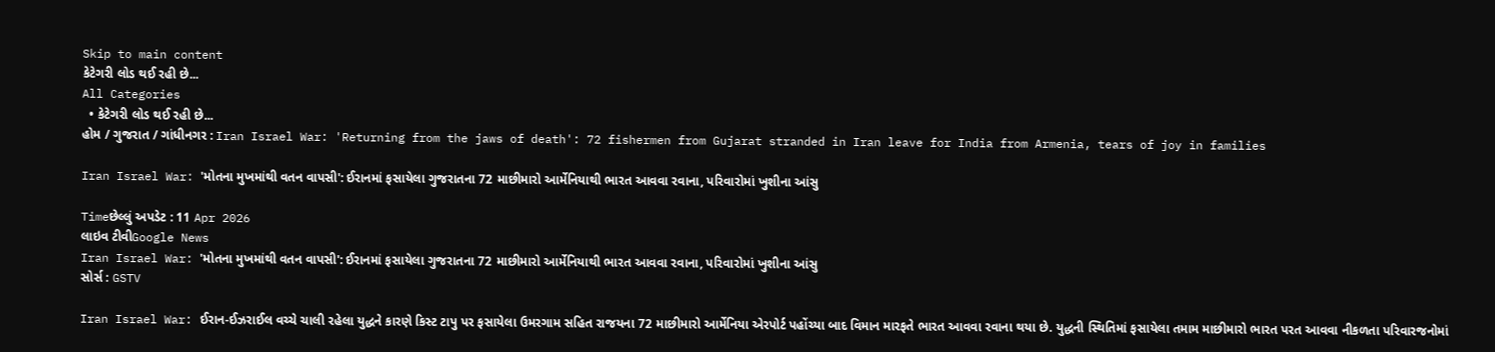Skip to main content
કેટેગરી લોડ થઈ રહી છે...
All Categories
  • કેટેગરી લોડ થઈ રહી છે...
હોમ / ગુજરાત / ગાંધીનગર : Iran Israel War: 'Returning from the jaws of death': 72 fishermen from Gujarat stranded in Iran leave for India from Armenia, tears of joy in families

Iran Israel War: 'મોતના મુખમાંથી વતન વાપસી': ઈરાનમાં ફસાયેલા ગુજરાતના 72 માછીમારો આર્મેનિયાથી ભારત આવવા રવાના, પરિવારોમાં ખુશીના આંસુ

Timeછેલ્લું અપડેટ : 11 Apr 2026
લાઇવ ટીવીGoogle News
Iran Israel War: 'મોતના મુખમાંથી વતન વાપસી': ઈરાનમાં ફસાયેલા ગુજરાતના 72 માછીમારો આર્મેનિયાથી ભારત આવવા રવાના, પરિવારોમાં ખુશીના આંસુ
સોર્સ : GSTV

Iran Israel War: ઈરાન-ઈઝરાઈલ વચ્ચે ચાલી રહેલા યુદ્ધને કારણે કિસ્ટ ટાપુ પર ફસાયેલા ઉમરગામ સહિત રાજયના 72 માછીમારો આર્મેનિયા એરપોર્ટ પહોંચ્યા બાદ વિમાન મારફતે ભારત આવવા રવાના થયા છે. યુદ્ધની સ્થિતિમાં ફસાયેલા તમામ માછીમારો ભારત પરત આવવા નીકળતા પરિવારજનોમાં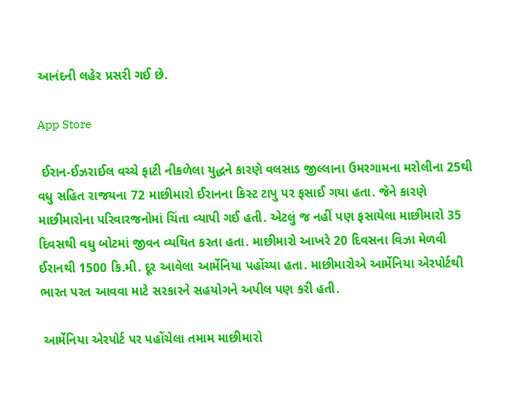આનંદની લહેર પ્રસરી ગઈ છે.

App Store

 ઈરાન-ઈઝરાઈલ વચ્ચે ફાટી નીકળેલા યુદ્ધને કારણે વલસાડ જીલ્લાના ઉમરગામના મરોલીના 25થી વધુ સહિત રાજયના 72 માછીમારો ઈરાનના કિસ્ટ ટાપુ પર ફસાઈ ગયા હતા. જેને કારણે માછીમારોના પરિવારજનોમાં ચિંતા વ્યાપી ગઈ હતી. એટલું જ નહીં પણ ફસાયેલા માછીમારો 35 દિવસથી વધુ બોટમાં જીવન વ્યથિત કરતા હતા. માછીમારો આખરે 20 દિવસના વિઝા મેળવી ઈરાનથી 1500 કિ.મી. દૂર આવેલા આર્મેનિયા પહોંચ્યા હતા. માછીમારોએ આર્મેનિયા એરપોર્ટથી ભારત પરત આવવા માટે સરકારને સહયોગને અપીલ પણ કરી હતી.

 આર્મેનિયા એરપોર્ટ પર પહોંચેલા તમામ માછીમારો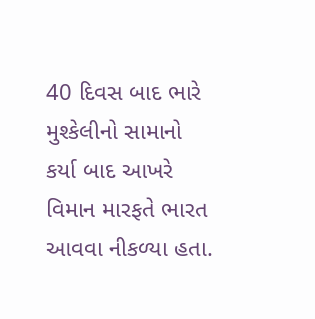40 દિવસ બાદ ભારે મુશ્કેલીનો સામાનો કર્યા બાદ આખરે વિમાન મારફતે ભારત આવવા નીકળ્યા હતા.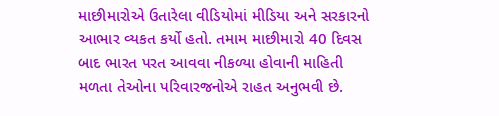માછીમારોએ ઉતારેલા વીડિયોમાં મીડિયા અને સરકારનો આભાર વ્યકત કર્યો હતો. તમામ માછીમારો 40 દિવસ બાદ ભારત પરત આવવા નીકળ્યા હોવાની માહિતી મળતા તેઓના પરિવારજનોએ રાહત અનુભવી છે.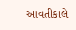આવતીકાલે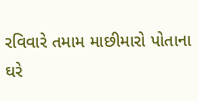રવિવારે તમામ માછીમારો પોતાના ઘરે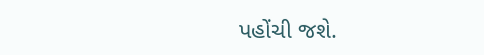પહોંચી જશે.